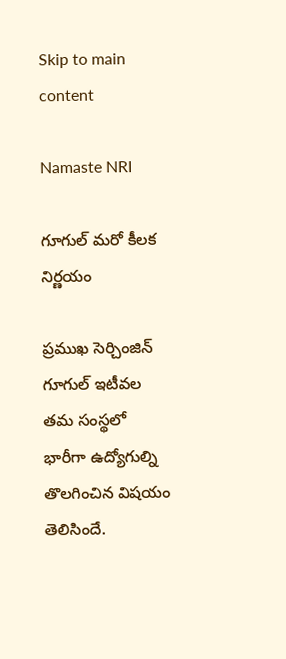Skip to main content

Namaste NRI

గూగుల్ మరో కీలక నిర్ణయం

ప్రముఖ సెర్చింజిన్ గూగుల్ ఇటీవల తమ సంస్థలో భారీగా ఉద్యోగుల్ని తొలగించిన విషయం తెలిసిందే.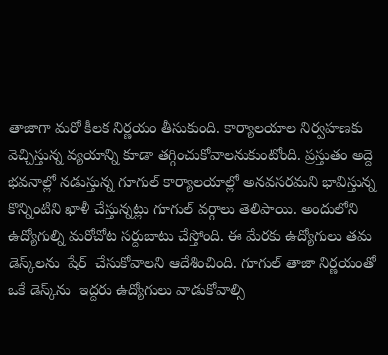తాజాగా మరో కీలక నిర్ణయం తీసుకుంది. కార్యాలయాల నిర్వహణకు వెచ్చిస్తున్న వ్యయాన్ని కూడా తగ్గించుకోవాలనుకుంటోంది. ప్రస్తుతం అద్దె భవనాల్లో నడుస్తున్న గూగుల్ కార్యాలయాల్లో అనవసరమని భావిస్తున్న కొన్నింటిని ఖాళీ చేస్తున్నట్లు గూగుల్ వర్గాలు తెలిపాయి. అందులోని ఉద్యోగుల్ని మరోచోట సర్దుబాటు చేస్తోంది. ఈ మేరకు ఉద్యోగులు తమ డెస్క్‌లను  షేర్  చేసుకోవాలని ఆదేశించింది. గూగుల్ తాజా నిర్ణయంతో ఒకే డెస్క్‌ను  ఇద్దరు ఉద్యోగులు వాడుకోవాల్సి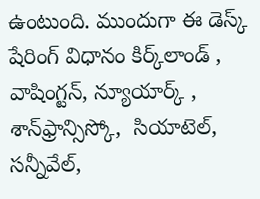ఉంటుంది. ముందుగా ఈ డెస్క్ షేరింగ్ విధానం కిర్క్‌లాండ్‌ , వాషింగ్టన్, న్యూయార్క్ , శాన్‌ఫ్రాన్సిస్కో,  సియాటెల్, సన్నీవేల్,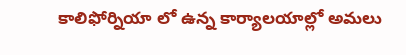కాలిఫోర్నియా లో ఉన్న కార్యాలయాల్లో అమలు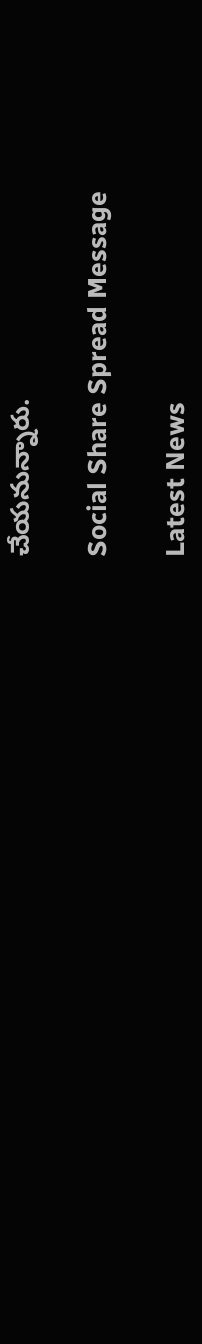చేయనున్నారు.

Social Share Spread Message

Latest News